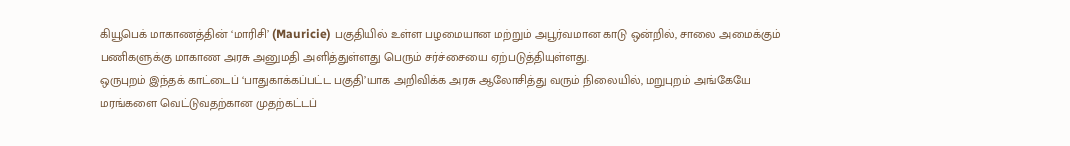கியூபெக் மாகாணத்தின் ‘மாரிசி’ (Mauricie) பகுதியில் உள்ள பழமையான மற்றும் அபூர்வமான காடு ஒன்றில், சாலை அமைக்கும் பணிகளுக்கு மாகாண அரசு அனுமதி அளித்துள்ளது பெரும் சர்ச்சையை ஏற்படுத்தியுள்ளது.
ஒருபுறம் இந்தக் காட்டைப் ‘பாதுகாக்கப்பட்ட பகுதி’யாக அறிவிக்க அரசு ஆலோசித்து வரும் நிலையில், மறுபுறம் அங்கேயே மரங்களை வெட்டுவதற்கான முதற்கட்டப்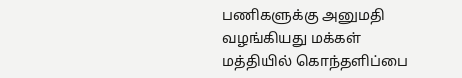பணிகளுக்கு அனுமதி வழங்கியது மக்கள் மத்தியில் கொந்தளிப்பை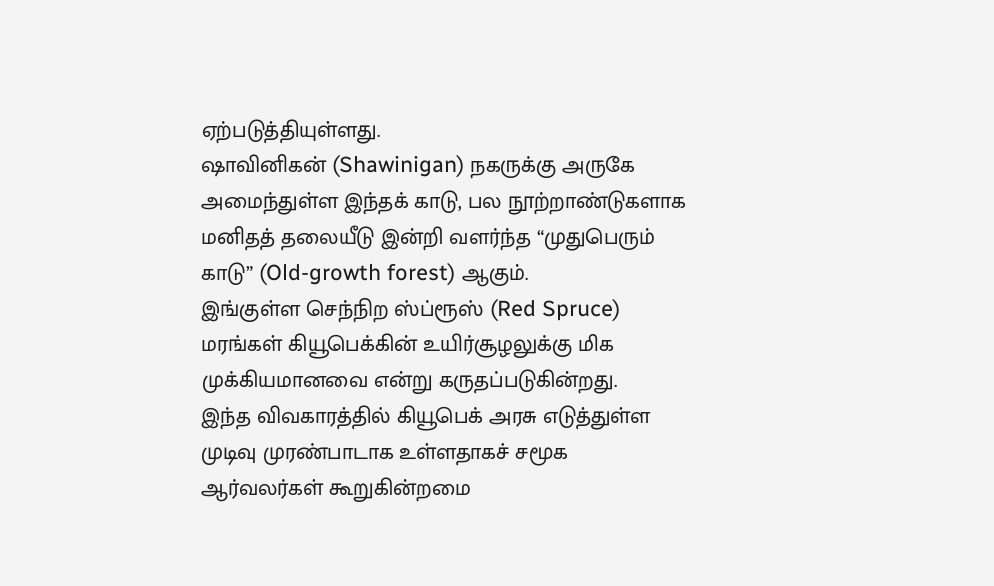ஏற்படுத்தியுள்ளது.
ஷாவினிகன் (Shawinigan) நகருக்கு அருகே அமைந்துள்ள இந்தக் காடு, பல நூற்றாண்டுகளாக மனிதத் தலையீடு இன்றி வளர்ந்த “முதுபெரும் காடு” (Old-growth forest) ஆகும்.
இங்குள்ள செந்நிற ஸ்ப்ரூஸ் (Red Spruce) மரங்கள் கியூபெக்கின் உயிர்சூழலுக்கு மிக முக்கியமானவை என்று கருதப்படுகின்றது.
இந்த விவகாரத்தில் கியூபெக் அரசு எடுத்துள்ள முடிவு முரண்பாடாக உள்ளதாகச் சமூக ஆர்வலர்கள் கூறுகின்றமை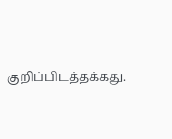குறிப்பிடத்தக்கது.